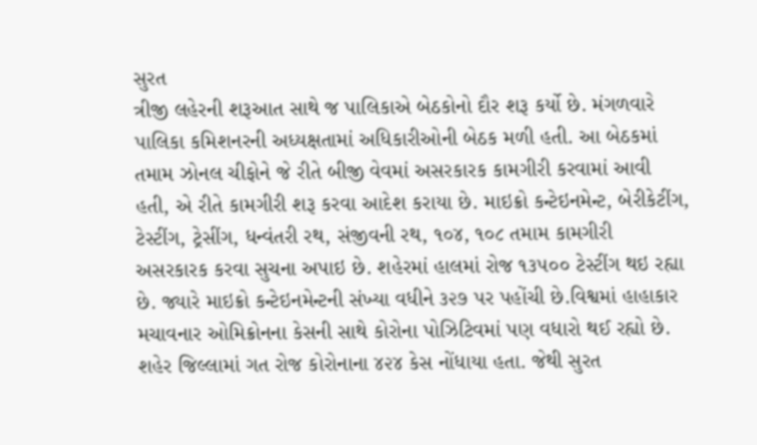સુરત
ત્રીજી લહેરની શરૂઆત સાથે જ પાલિકાએ બેઠકોનો દૌર શરૂ કર્યો છે. મંગળવારે પાલિકા કમિશનરની અધ્યક્ષતામાં અધિકારીઓની બેઠક મળી હતી. આ બેઠકમાં તમામ ઝોનલ ચીફોને જે રીતે બીજી વેવમાં અસરકારક કામગીરી કરવામાં આવી હતી, એ રીતે કામગીરી શરૂ કરવા આદેશ કરાયા છે. માઇક્રો કન્ટેઇનમેન્ટ, બેરીકેટીંગ, ટેસ્ટીંગ, ટ્રેસીંગ, ધન્વંતરી રથ, સંજીવની રથ, ૧૦૪, ૧૦૮ તમામ કામગીરી અસરકારક કરવા સુચના અપાઇ છે. શહેરમાં હાલમાં રોજ ૧૩૫૦૦ ટેસ્ટીંગ થઇ રહ્યા છે. જ્યારે માઇક્રો કન્ટેઇનમેન્ટની સંખ્યા વધીને ૩૨૭ પર પહોંચી છે.વિશ્વમાં હાહાકાર મચાવનાર ઓમિક્રોનના કેસની સાથે કોરોના પોઝિટિવમાં પણ વધારો થઈ રહ્યો છે. શહેર જિલ્લામાં ગત રોજ કોરોનાના ૪૨૪ કેસ નોંધાયા હતા. જેથી સુરત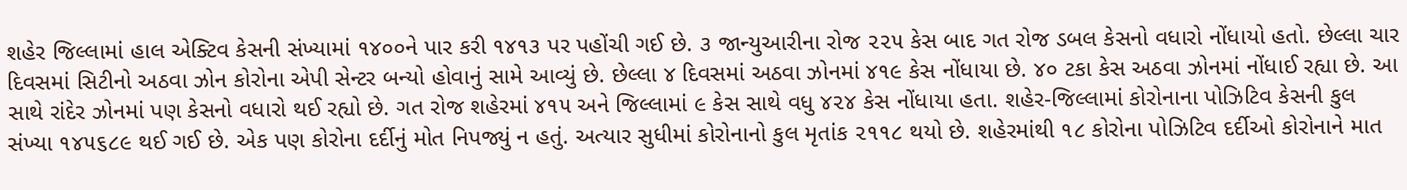શહેર જિલ્લામાં હાલ એક્ટિવ કેસની સંખ્યામાં ૧૪૦૦ને પાર કરી ૧૪૧૩ પર પહોંચી ગઈ છે. ૩ જાન્યુઆરીના રોજ ૨૨૫ કેસ બાદ ગત રોજ ડબલ કેસનો વધારો નોંધાયો હતો. છેલ્લા ચાર દિવસમાં સિટીનો અઠવા ઝોન કોરોના એપી સેન્ટર બન્યો હોવાનું સામે આવ્યું છે. છેલ્લા ૪ દિવસમાં અઠવા ઝોનમાં ૪૧૯ કેસ નોંધાયા છે. ૪૦ ટકા કેસ અઠવા ઝોનમાં નોંધાઈ રહ્યા છે. આ સાથે રાંદેર ઝોનમાં પણ કેસનો વધારો થઈ રહ્યો છે. ગત રોજ શહેરમાં ૪૧૫ અને જિલ્લામાં ૯ કેસ સાથે વધુ ૪૨૪ કેસ નોંધાયા હતા. શહેર-જિલ્લામાં કોરોનાના પોઝિટિવ કેસની કુલ સંખ્યા ૧૪૫૬૮૯ થઈ ગઈ છે. એક પણ કોરોના દર્દીનું મોત નિપજ્યું ન હતું. અત્યાર સુધીમાં કોરોનાનો કુલ મૃતાંક ૨૧૧૮ થયો છે. શહેરમાંથી ૧૮ કોરોના પોઝિટિવ દર્દીઓ કોરોનાને માત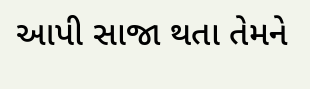આપી સાજા થતા તેમને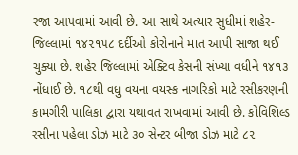રજા આપવામાં આવી છે. આ સાથે અત્યાર સુધીમાં શહેર-જિલ્લામાં ૧૪૨૧૫૮ દર્દીઓ કોરોનાને માત આપી સાજા થઈ ચુક્યા છે. શહેર જિલ્લામાં એક્ટિવ કેસની સંખ્યા વધીને ૧૪૧૩ નોંધાઈ છે. ૧૮થી વધુ વયના વયસ્ક નાગરિકો માટે રસીકરણની કામગીરી પાલિકા દ્વારા યથાવત રાખવામાં આવી છે. કોવિશિલ્ડ રસીના પહેલા ડોઝ માટે ૩૦ સેન્ટર બીજા ડોઝ માટે ૮૨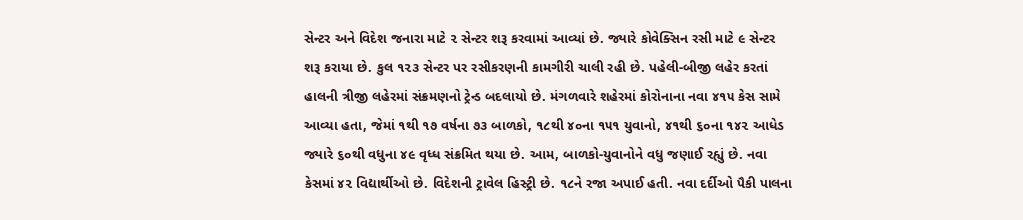સેન્ટર અને વિદેશ જનારા માટે ૨ સેન્ટર શરૂ કરવામાં આવ્યાં છે. જ્યારે કોવેક્સિન રસી માટે ૯ સેન્ટર શરૂ કરાયા છે. કુલ ૧૨૩ સેન્ટર પર રસીકરણની કામગીરી ચાલી રહી છે. પહેલી-બીજી લહેર કરતાં હાલની ત્રીજી લહેરમાં સંક્રમણનો ટ્રેન્ડ બદલાયો છે. મંગળવારે શહેરમાં કોરોનાના નવા ૪૧૫ કેસ સામે આવ્યા હતા, જેમાં ૧થી ૧૭ વર્ષના ૭૩ બાળકો, ૧૮થી ૪૦ના ૧૫૧ યુવાનો, ૪૧થી ૬૦ના ૧૪૨ આધેડ જ્યારે ૬૦થી વધુના ૪૯ વૃધ્ધ સંક્રમિત થયા છે. આમ, બાળકો-યુવાનોને વધુ જણાઈ રહ્યું છે. નવા કેસમાં ૪૨ વિદ્યાર્થીઓ છે. વિદેશની ટ્રાવેલ હિસ્ટ્રી છે. ૧૮ને રજા અપાઈ હતી. નવા દર્દીઓ પૈકી પાલના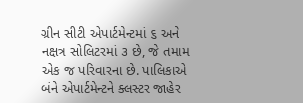ગ્રીન સીટી એપાર્ટમેન્ટમાં ૬ અને નક્ષત્ર સોલિટરમાં ૩ છે, જે તમામ એક જ પરિવારના છે. પાલિકાએ બંને એપાર્ટમેન્ટને ક્લસ્ટર જાહેર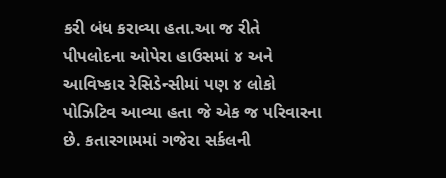કરી બંધ કરાવ્યા હતા.આ જ રીતે પીપલોદના ઓપેરા હાઉસમાં ૪ અને આવિષ્કાર રેસિડેન્સીમાં પણ ૪ લોકો પોઝિટિવ આવ્યા હતા જે એક જ પરિવારના છે. કતારગામમાં ગજેરા સર્કલની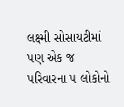લક્ષ્મી સોસાયટીમાં પણ એક જ પરિવારના ૫ લોકોનો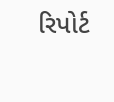રિપોર્ટ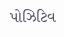પોઝિટિવ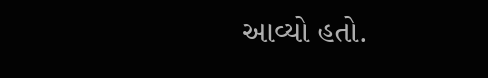આવ્યો હતો.